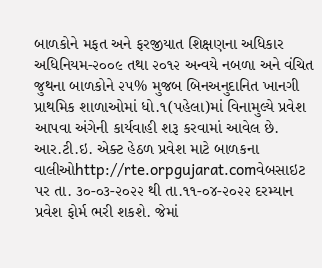બાળકોને મફત અને ફરજીયાત શિક્ષણના અધિકાર અધિનિયમ-૨૦૦૯ તથા ૨૦૧૨ અન્વયે નબળા અને વંચિત જુથના બાળકોને ૨૫% મુજબ બિનઅનુદાનિત ખાનગી પ્રાથમિક શાળાઓમાં ધો.૧(પહેલા)માં વિનામુલ્યે પ્રવેશ આપવા અંગેની કાર્યવાહી શરૂ કરવામાં આવેલ છે.
આર.ટી.ઇ. એક્ટ હેઠળ પ્રવેશ માટે બાળકના વાલીઓhttp://rte.orpgujarat.comવેબસાઇટ પર તા. ૩૦-૦૩-૨૦૨૨ થી તા.૧૧-૦૪-૨૦૨૨ દરમ્યાન પ્રવેશ ફોર્મ ભરી શકશે. જેમાં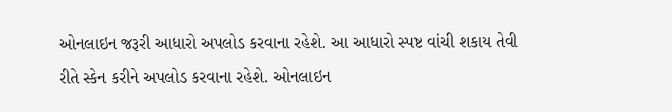ઓનલાઇન જરૂરી આધારો અપલોડ કરવાના રહેશે. આ આધારો સ્પષ્ટ વાંચી શકાય તેવી રીતે સ્કેન કરીને અપલોડ કરવાના રહેશે. ઓનલાઇન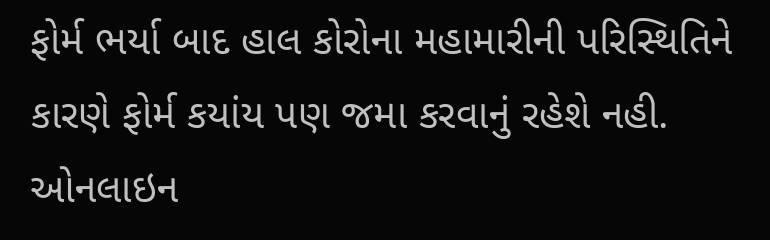ફોર્મ ભર્યા બાદ હાલ કોરોના મહામારીની પરિસ્થિતિને કારણે ફોર્મ કયાંય પણ જમા કરવાનું રહેશે નહી. ઓનલાઇન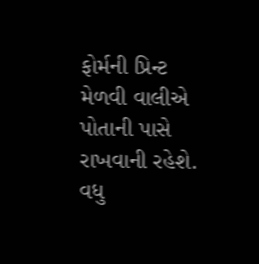ફોર્મની પ્રિન્ટ મેળવી વાલીએ પોતાની પાસે રાખવાની રહેશે. વધુ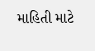માહિતી માટે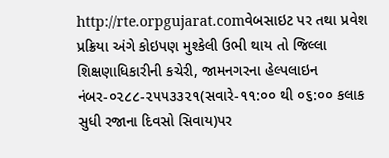http://rte.orpgujarat.comવેબસાઇટ પર તથા પ્રવેશ પ્રક્રિયા અંગે કોઇપણ મુશ્કેલી ઉભી થાય તો જિલ્લા શિક્ષણાધિકારીની કચેરી, જામનગરના હેલ્પલાઇન નંબર-૦૨૮૮-૨૫૫૩૩૨૧(સવારે-૧૧:૦૦ થી ૦૬:૦૦ કલાક સુધી રજાના દિવસો સિવાય)પર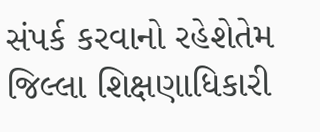સંપર્ક કરવાનો રહેશેતેમ જિલ્લા શિક્ષણાધિકારી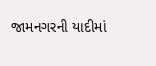જામનગરની યાદીમાં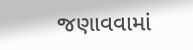જણાવવામાં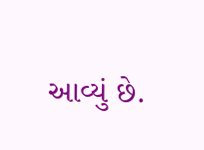આવ્યું છે.